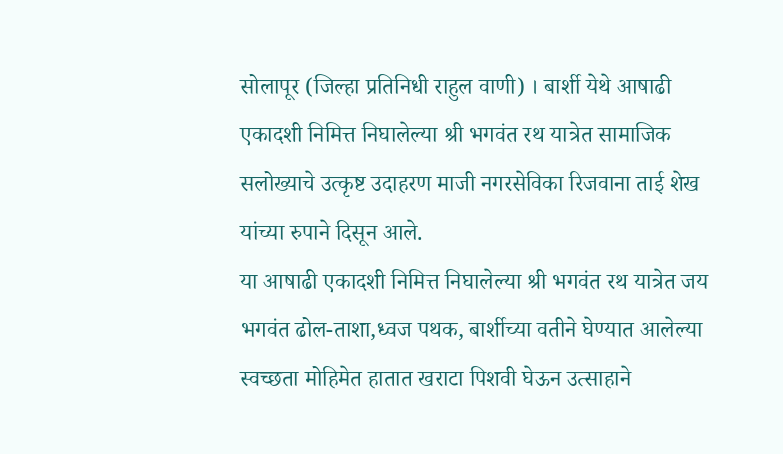सोलापूर (जिल्हा प्रतिनिधी राहुल वाणी) । बार्शी येथे आषाढी एकादशी निमित्त निघालेल्या श्री भगवंत रथ यात्रेत सामाजिक सलोख्याचे उत्कृष्ट उदाहरण माजी नगरसेविका रिजवाना ताई शेख यांच्या रुपाने दिसून आले.
या आषाढी एकादशी निमित्त निघालेल्या श्री भगवंत रथ यात्रेत जय भगवंत ढोल-ताशा,ध्वज पथक, बार्शीच्या वतीने घेण्यात आलेल्या स्वच्छता मोहिमेत हातात खराटा पिशवी घेऊन उत्साहाने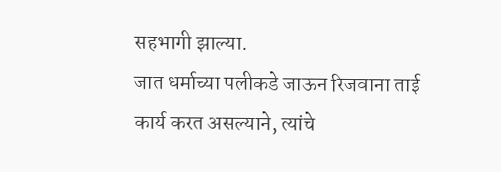सहभागी झाल्या.
जात धर्माच्या पलीकडे जाऊन रिजवाना ताई कार्य करत असल्याने, त्यांचे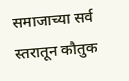समाजाच्या सर्व स्तरातून कौतुक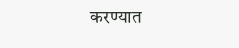करण्यात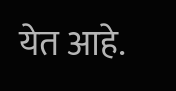येत आहे.